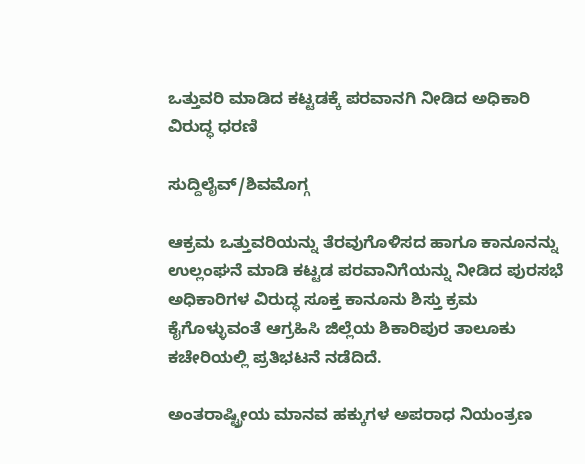ಒತ್ತುವರಿ ಮಾಡಿದ ಕಟ್ಟಡಕ್ಕೆ ಪರವಾನಗಿ ನೀಡಿದ ಅಧಿಕಾರಿ ವಿರುದ್ಧ ಧರಣಿ

ಸುದ್ದಿಲೈವ್/ಶಿವಮೊಗ್ಗ

ಆಕ್ರಮ ಒತ್ತುವರಿಯನ್ನು ತೆರವುಗೊಳಿಸದ ಹಾಗೂ ಕಾನೂನನ್ನು ಉಲ್ಲಂಘನೆ ಮಾಡಿ ಕಟ್ಟಡ ಪರವಾನಿಗೆಯನ್ನು ನೀಡಿದ ಪುರಸಭೆ ಅಧಿಕಾರಿಗಳ ವಿರುದ್ಧ ಸೂಕ್ತ ಕಾನೂನು ಶಿಸ್ತು ಕ್ರಮ ಕೈಗೊಳ್ಳುವಂತೆ ಆಗ್ರಹಿಸಿ ಜಿಲ್ಲೆಯ ಶಿಕಾರಿಪುರ ತಾಲೂಕು ಕಚೇರಿಯಲ್ಲಿ ಪ್ರತಿಭಟನೆ ನಡೆದಿದೆ.

ಅಂತರಾಷ್ಟ್ರೀಯ ಮಾನವ ಹಕ್ಕುಗಳ ಅಪರಾಧ ನಿಯಂತ್ರಣ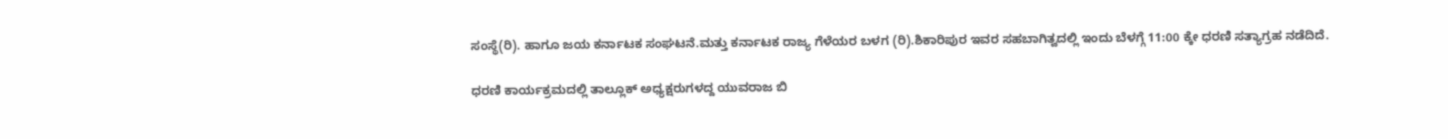ಸಂಸ್ಥೆ(ರಿ). ಹಾಗೂ ಜಯ ಕರ್ನಾಟಕ ಸಂಘಟನೆ.ಮತ್ತು ಕರ್ನಾಟಕ ರಾಜ್ಯ ಗೆಳೆಯರ ಬಳಗ (ರಿ).ಶಿಕಾರಿಪುರ ಇವರ ಸಹಬಾಗಿತ್ವದಲ್ಲಿ ಇಂದು ಬೆಳಗ್ಗೆ 11:00 ಕ್ಕೇ ಧರಣಿ ಸತ್ಯಾಗ್ರಹ ನಡೆದಿದೆ.

ಧರಣಿ ಕಾರ್ಯಕ್ರಮದಲ್ಲಿ ತಾಲ್ಲೂಕ್ ಅಧ್ಯಕ್ಷರುಗಳದ್ದ ಯುವರಾಜ ಬಿ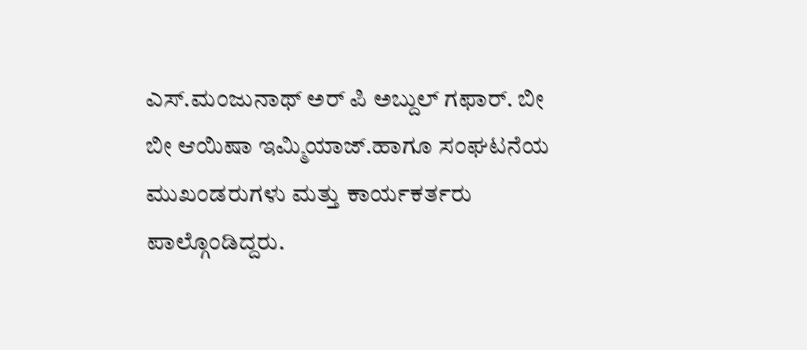ಎಸ್‌.ಮಂಜುನಾಥ್ ಅರ್ ಪಿ ಅಬ್ದುಲ್ ಗಫಾ‌ರ್. ಬೀ ಬೀ ಆಯಿಷಾ ಇಮ್ಮಿಯಾಜ್.ಹಾಗೂ ಸಂಘಟನೆಯ ಮುಖಂಡರುಗಳು ಮತ್ತು ಕಾರ್ಯಕರ್ತರು ಪಾಲ್ಗೊಂಡಿದ್ದರು.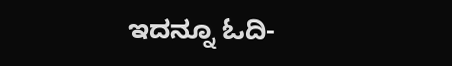ಇದನ್ನೂ ಓದಿ-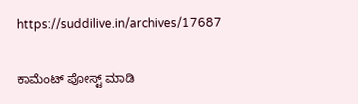https://suddilive.in/archives/17687

ಕಾಮೆಂಟ್‌‌ ಪೋಸ್ಟ್‌ ಮಾಡಿ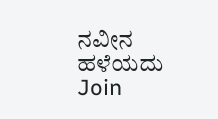ನವೀನ ಹಳೆಯದು
Join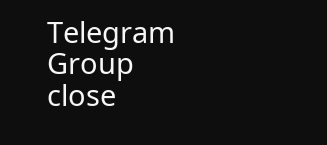Telegram Group
close